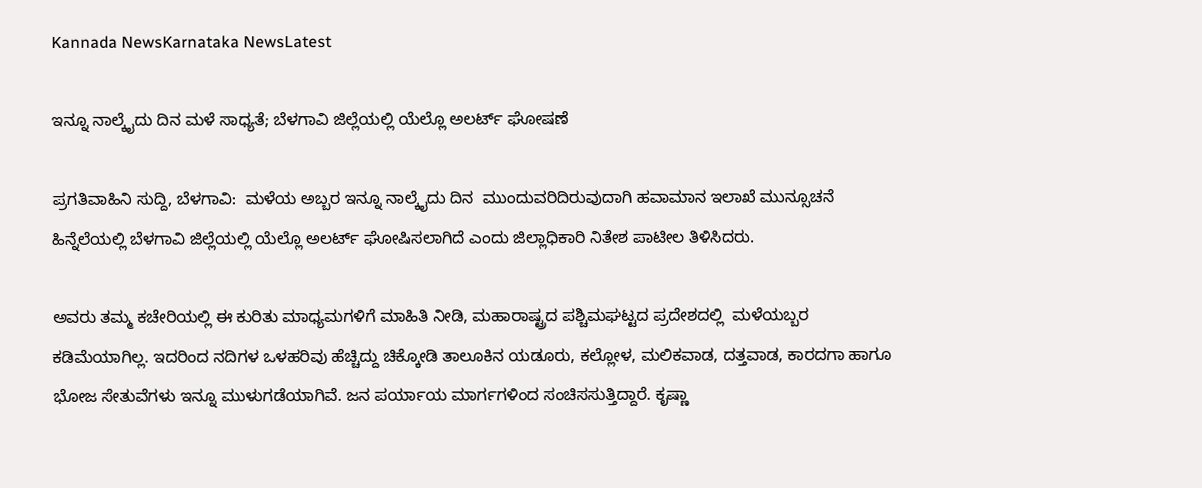Kannada NewsKarnataka NewsLatest

ಇನ್ನೂ ನಾಲ್ಕೈದು ದಿನ ಮಳೆ ಸಾಧ್ಯತೆ; ಬೆಳಗಾವಿ ಜಿಲ್ಲೆಯಲ್ಲಿ ಯೆಲ್ಲೊ ಅಲರ್ಟ್ ಘೋಷಣೆ

ಪ್ರಗತಿವಾಹಿನಿ ಸುದ್ದಿ, ಬೆಳಗಾವಿ:  ಮಳೆಯ ಅಬ್ಬರ ಇನ್ನೂ ನಾಲ್ಕೈದು ದಿನ  ಮುಂದುವರಿದಿರುವುದಾಗಿ ಹವಾಮಾನ ಇಲಾಖೆ ಮುನ್ಸೂಚನೆ ಹಿನ್ನೆಲೆಯಲ್ಲಿ ಬೆಳಗಾವಿ ಜಿಲ್ಲೆಯಲ್ಲಿ ಯೆಲ್ಲೊ ಅಲರ್ಟ್ ಘೋಷಿಸಲಾಗಿದೆ ಎಂದು ಜಿಲ್ಲಾಧಿಕಾರಿ ನಿತೇಶ ಪಾಟೀಲ ತಿಳಿಸಿದರು.

ಅವರು ತಮ್ಮ ಕಚೇರಿಯಲ್ಲಿ ಈ ಕುರಿತು ಮಾಧ್ಯಮಗಳಿಗೆ ಮಾಹಿತಿ ನೀಡಿ, ಮಹಾರಾಷ್ಟ್ರದ ಪಶ್ಚಿಮಘಟ್ಟದ ಪ್ರದೇಶದಲ್ಲಿ  ಮಳೆಯಬ್ಬರ ಕಡಿಮೆಯಾಗಿಲ್ಲ. ಇದರಿಂದ ನದಿಗಳ ಒಳಹರಿವು ಹೆಚ್ಚಿದ್ದು ಚಿಕ್ಕೋಡಿ ತಾಲೂಕಿನ ಯಡೂರು, ಕಲ್ಲೋಳ, ಮಲಿಕವಾಡ, ದತ್ತವಾಡ, ಕಾರದಗಾ ಹಾಗೂ ಭೋಜ ಸೇತುವೆಗಳು ಇನ್ನೂ ಮುಳುಗಡೆಯಾಗಿವೆ. ಜನ ಪರ್ಯಾಯ ಮಾರ್ಗಗಳಿಂದ ಸಂಚಿಸಸುತ್ತಿದ್ದಾರೆ. ಕೃಷ್ಣಾ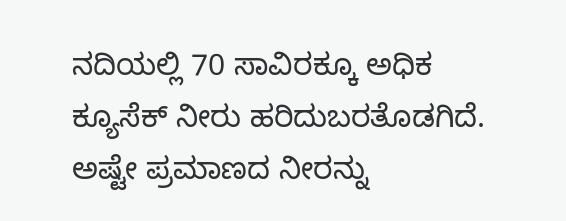ನದಿಯಲ್ಲಿ 70 ಸಾವಿರಕ್ಕೂ ಅಧಿಕ ಕ್ಯೂಸೆಕ್ ನೀರು ಹರಿದುಬರತೊಡಗಿದೆ. ಅಷ್ಟೇ ಪ್ರಮಾಣದ ನೀರನ್ನು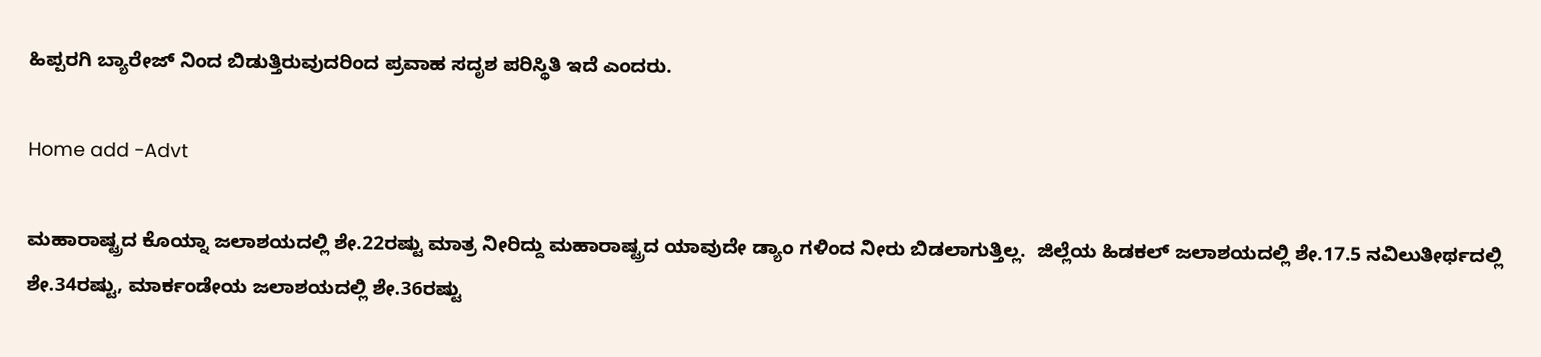ಹಿಪ್ಪರಗಿ ಬ್ಯಾರೇಜ್ ನಿಂದ ಬಿಡುತ್ತಿರುವುದರಿಂದ ಪ್ರವಾಹ ಸದೃಶ ಪರಿಸ್ಥಿತಿ ಇದೆ ಎಂದರು.

Home add -Advt

ಮಹಾರಾಷ್ಟ್ರದ ಕೊಯ್ನಾ ಜಲಾಶಯದಲ್ಲಿ ಶೇ.22ರಷ್ಟು ಮಾತ್ರ ನೀರಿದ್ದು ಮಹಾರಾಷ್ಟ್ರದ ಯಾವುದೇ ಡ್ಯಾಂ ಗಳಿಂದ ನೀರು ಬಿಡಲಾಗುತ್ತಿಲ್ಲ.  ಜಿಲ್ಲೆಯ ಹಿಡಕಲ್ ಜಲಾಶಯದಲ್ಲಿ ಶೇ.17.5 ನವಿಲುತೀರ್ಥದಲ್ಲಿ ಶೇ.34ರಷ್ಟು, ಮಾರ್ಕಂಡೇಯ ಜಲಾಶಯದಲ್ಲಿ ಶೇ.36ರಷ್ಟು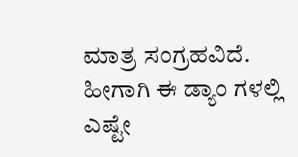ಮಾತ್ರ ಸಂಗ್ರಹವಿದೆ. ಹೀಗಾಗಿ ಈ ಡ್ಯಾಂ ಗಳಲ್ಲಿ ಎಷ್ಟೇ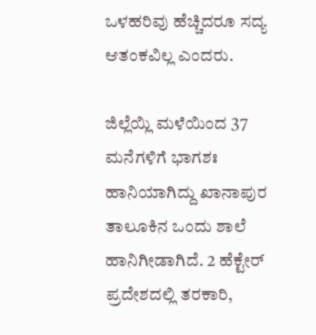ಒಳಹರಿವು ಹೆಚ್ಚಿದರೂ ಸದ್ಯ ಆತಂಕವಿಲ್ಲ ಎಂದರು.

ಜಿಲ್ಲೆಯ್ಲಿ ಮಳೆಯಿಂದ 37 ಮನೆಗಳಿಗೆ ಭಾಗಶಃ ಹಾನಿಯಾಗಿದ್ದು ಖಾನಾಪುರ ತಾಲೂಕಿನ ಒಂದು ಶಾಲೆ ಹಾನಿಗೀಡಾಗಿದೆ. 2 ಹೆಕ್ಟೇರ್ ಪ್ರದೇಶದಲ್ಲಿ ತರಕಾರಿ,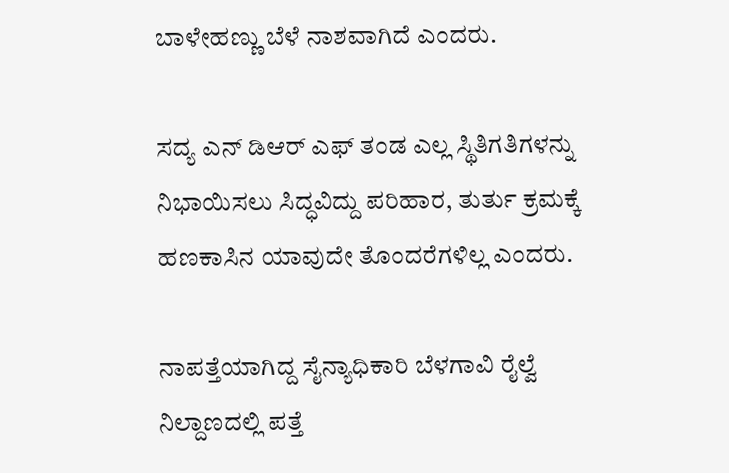ಬಾಳೇಹಣ್ಣು ಬೆಳೆ ನಾಶವಾಗಿದೆ ಎಂದರು.

ಸದ್ಯ ಎನ್ ಡಿಆರ್ ಎಫ್ ತಂಡ ಎಲ್ಲ ಸ್ಥಿತಿಗತಿಗಳನ್ನು ನಿಭಾಯಿಸಲು ಸಿದ್ಧವಿದ್ದು ಪರಿಹಾರ, ತುರ್ತು ಕ್ರಮಕ್ಕೆ ಹಣಕಾಸಿನ ಯಾವುದೇ ತೊಂದರೆಗಳಿಲ್ಲ ಎಂದರು.

ನಾಪತ್ತೆಯಾಗಿದ್ದ ಸೈನ್ಯಾಧಿಕಾರಿ ಬೆಳಗಾವಿ ರೈಲ್ವೆ ನಿಲ್ದಾಣದಲ್ಲಿ ಪತ್ತೆ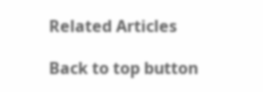Related Articles

Back to top button